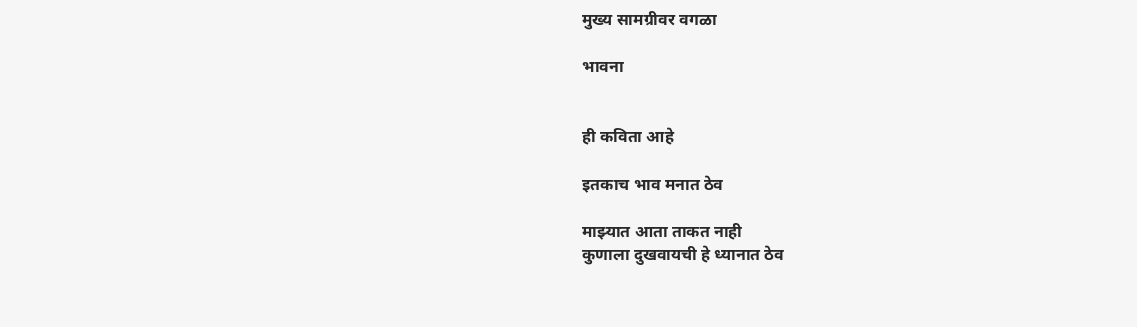मुख्य सामग्रीवर वगळा

भावना


ही कविता आहे

इतकाच भाव मनात ठेव

माझ्यात आता ताकत नाही
कुणाला दुखवायची हे ध्यानात ठेव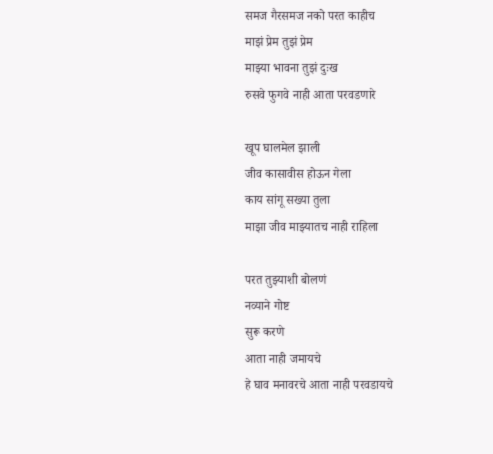समज गैरसमज नको परत काहीच
माझं प्रेम तुझं प्रेम
माझ्या भावना तुझं दुःख
रुसवे फुगवे नाही आता परवडणारे

खूप घालमेल झाली
जीव कासावीस होऊन गेला
काय सांगू सख्या तुला
माझा जीव माझ्यातच नाही राहिला

परत तुझ्याशी बोलणं
नव्याने गोष्ट
सुरू करणे
आता नाही जमायचे
हे घाव मनावरचे आता नाही परवडायचे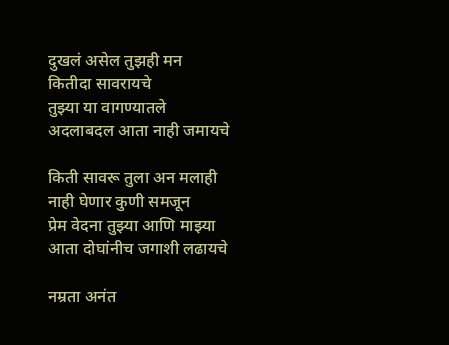दुखलं असेल तुझही मन
कितीदा सावरायचे
तुझ्या या वागण्यातले
अदलाबदल आता नाही जमायचे

किती सावरू तुला अन मलाही
नाही घेणार कुणी समजून
प्रेम वेदना तुझ्या आणि माझ्या
आता दोघांनीच जगाशी लढायचे

नम्रता अनंत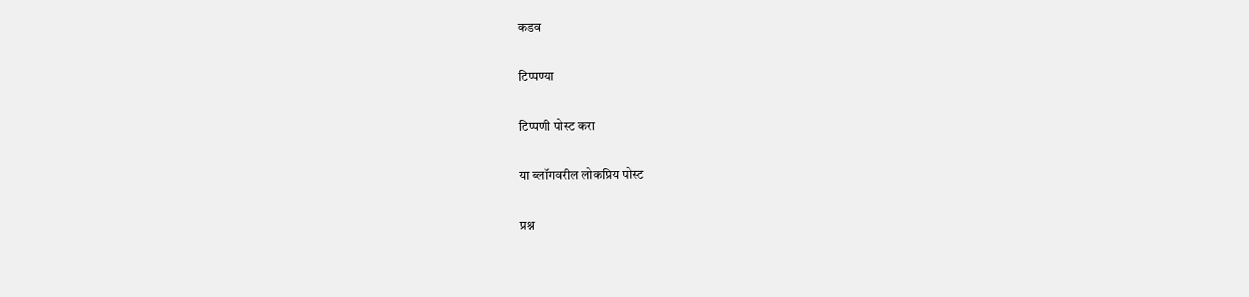कडव

टिप्पण्या

टिप्पणी पोस्ट करा

या ब्लॉगवरील लोकप्रिय पोस्ट

प्रश्न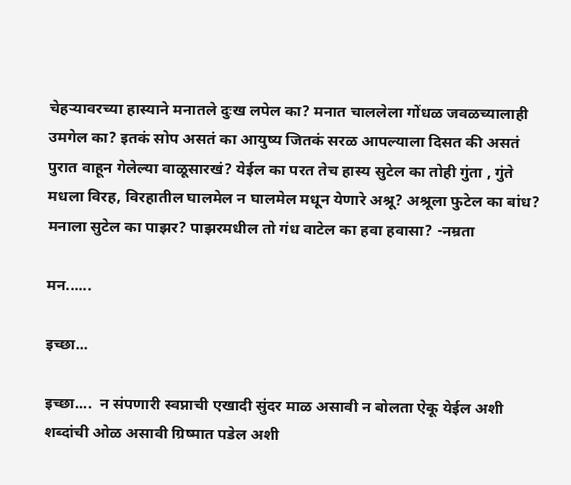चेहऱ्यावरच्या हास्याने मनातले दुःख लपेल का? मनात चाललेला गोंधळ जवळच्यालाही उमगेल का? इतकं सोप असतं का आयुष्य जितकं सरळ आपल्याला दिसत की असतं पुरात वाहून गेलेल्या वाळूसारखं? येईल का परत तेच हास्य सुटेल का तोही गुंता , गुंते मधला विरह, विरहातील घालमेल न घालमेल मधून येणारे अश्रू? अश्रूला फुटेल का बांध?  मनाला सुटेल का पाझर? पाझरमधील तो गंध वाटेल का हवा हवासा? -नम्रता

मन......

इच्छा...

इच्छा....  न संपणारी स्वप्नाची एखादी सुंदर माळ असावी न बोलता ऐकू येईल अशी शब्दांची ओळ असावी ग्रिष्मात पडेल अशी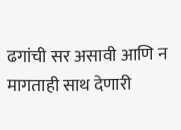ढगांची सर असावी आणि न मागताही साथ देणारी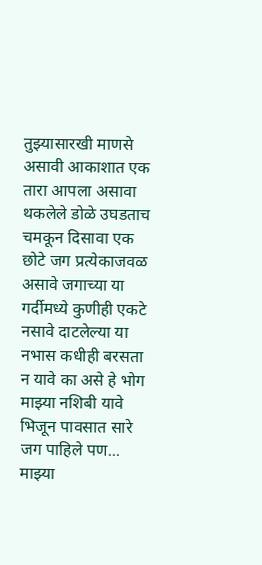तुझ्यासारखी माणसे असावी आकाशात एक तारा आपला असावा थकलेले डोळे उघडताच चमकून दिसावा एक छोटे जग प्रत्येकाजवळ असावे जगाच्या या गर्दीमध्ये कुणीही एकटे नसावे दाटलेल्या या नभास कधीही बरसता न यावे का असे हे भोग माझ्या नशिबी यावे भिजून पावसात सारे जग पाहिले पण... माझ्या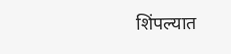शिंपल्यात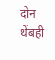दोन थेंबही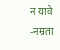न यावे -नम्रता